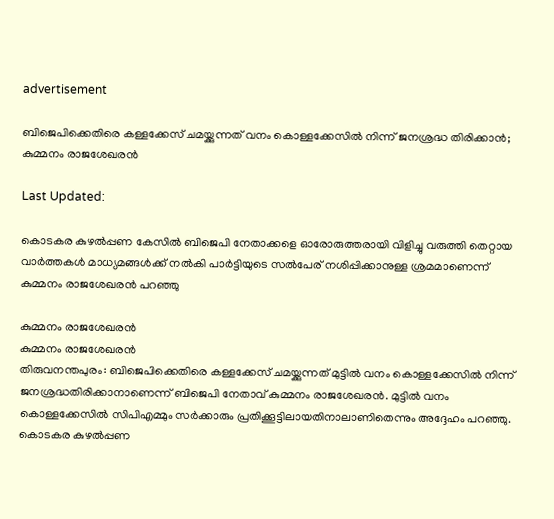advertisement

ബിജെപിക്കെതിരെ കള്ളക്കേസ് ചമയ്ക്കുന്നത് വനം കൊള്ളക്കേസില്‍ നിന്ന് ജനശ്രദ്ധ തിരിക്കാന്‍; കുമ്മനം രാജശേഖരന്‍

Last Updated:

കൊടകര കുഴല്‍പ്പണ കേസില്‍ ബിജെപി നേതാക്കളെ ഓരോരുത്തരായി വിളിച്ചു വരുത്തി തെറ്റായ വാര്‍ത്തകള്‍ മാധ്യമങ്ങള്‍ക്ക് നല്‍കി പാര്‍ട്ടിയുടെ സല്‍പേര് നശിപ്പിക്കാനുള്ള ശ്രമമാണെന്ന് കുമ്മനം രാജശേഖരന്‍ പറഞ്ഞു

കുമ്മനം രാജശേഖരൻ
കുമ്മനം രാജശേഖരൻ
തിരുവനന്തപുരം: ബിജെപിക്കെതിരെ കള്ളക്കേസ് ചമയ്ക്കുന്നത് മുട്ടില്‍ വനം കൊള്ളക്കേസില്‍ നിന്ന് ജനശ്രദ്ധതിരിക്കാനാണെന്ന് ബിജെപി നേതാവ് കുമ്മനം രാജശേഖരന്‍. മുട്ടില്‍ വനം കൊള്ളക്കേസില്‍ സിപിഎമ്മും സര്‍ക്കാരും പ്രതിക്കൂട്ടിലായതിനാലാണിതെന്നും അദ്ദേഹം പറഞ്ഞു. കൊടകര കുഴല്‍പ്പണ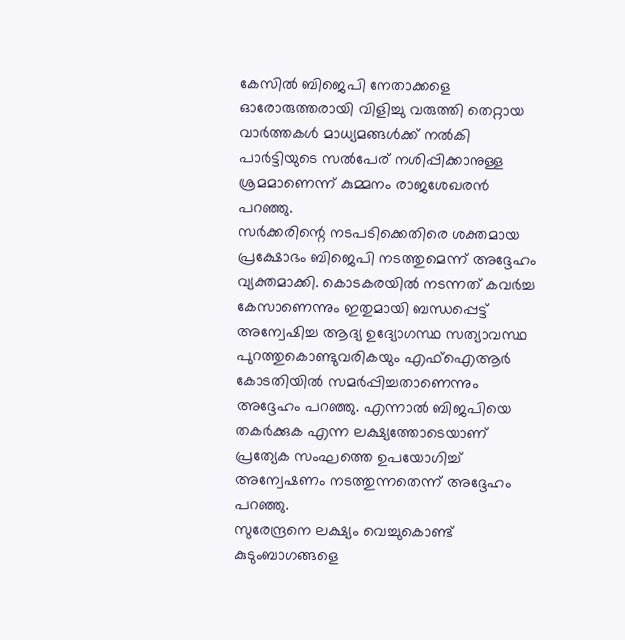കേസില്‍ ബിജെപി നേതാക്കളെ ഓരോരുത്തരായി വിളിച്ചു വരുത്തി തെറ്റായ വാര്‍ത്തകള്‍ മാധ്യമങ്ങള്‍ക്ക് നല്‍കി പാര്‍ട്ടിയുടെ സല്‍പേര് നശിപ്പിക്കാനുള്ള ശ്രമമാണെന്ന് കുമ്മനം രാജശേഖരന്‍ പറഞ്ഞു.
സര്‍ക്കരിന്റെ നടപടിക്കെതിരെ ശക്തമായ പ്രക്ഷോഭം ബിജെപി നടത്തുമെന്ന് അദ്ദേഹം വ്യക്തമാക്കി. കൊടകരയില്‍ നടന്നത് കവര്‍ച്ച കേസാണെന്നും ഇതുമായി ബന്ധപ്പെട്ട് അന്വേഷിച്ച ആദ്യ ഉദ്യോഗസ്ഥ സത്യാവസ്ഥ പുറത്തുകൊണ്ടുവരികയും എഫ്‌ഐആര്‍ കോടതിയില്‍ സമര്‍പ്പിച്ചതാണെന്നും അദ്ദേഹം പറഞ്ഞു. എന്നാല്‍ ബിജപിയെ തകര്‍ക്കുക എന്ന ലക്ഷ്യത്തോടെയാണ് പ്രത്യേക സംഘത്തെ ഉപയോഗിച്ച് അന്വേഷണം നടത്തുന്നതെന്ന് അദ്ദേഹം പറഞ്ഞു.
സുരേന്ദ്രനെ ലക്ഷ്യം വെച്ചുകൊണ്ട് കുടുംബാഗങ്ങളെ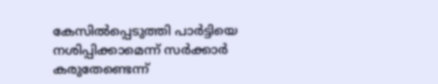കേസില്‍പ്പെടുത്തി പാര്‍ട്ടിയെ നശിപ്പിക്കാമെന്ന് സര്‍ക്കാര്‍ കരുതേണ്ടെന്ന്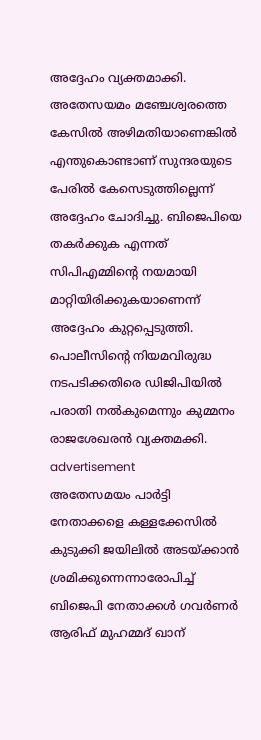അദ്ദേഹം വ്യക്തമാക്കി. അതേസയമം മഞ്ചേശ്വരത്തെ കേസില്‍ അഴിമതിയാണെങ്കില്‍ എന്തുകൊണ്ടാണ് സുന്ദരയുടെ പേരില്‍ കേസെടുത്തില്ലെന്ന് അദ്ദേഹം ചോദിച്ചു. ബിജെപിയെ തകര്‍ക്കുക എന്നത് സിപിഎമ്മിന്റെ നയമായി മാറ്റിയിരിക്കുകയാണെന്ന് അദ്ദേഹം കുറ്റപ്പെടുത്തി. പൊലീസിന്റെ നിയമവിരുദ്ധ നടപടിക്കതിരെ ഡിജിപിയില്‍ പരാതി നല്‍കുമെന്നും കുമ്മനം രാജശേഖരന്‍ വ്യക്തമക്കി.
advertisement
അതേസമയം പാര്‍ട്ടി നേതാക്കളെ കള്ളക്കേസില്‍ കുടുക്കി ജയിലില്‍ അടയ്ക്കാന്‍ ശ്രമിക്കുന്നെന്നാരോപിച്ച് ബിജെപി നേതാക്കള്‍ ഗവര്‍ണര്‍ ആരിഫ് മുഹമ്മദ് ഖാന്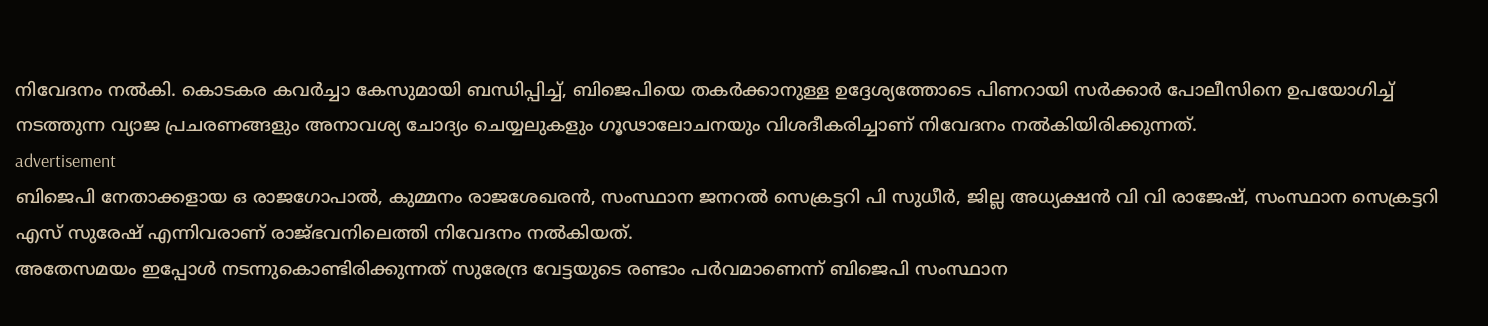നിവേദനം നല്‍കി. കൊടകര കവര്‍ച്ചാ കേസുമായി ബന്ധിപ്പിച്ച്, ബിജെപിയെ തകര്‍ക്കാനുള്ള ഉദ്ദേശ്യത്തോടെ പിണറായി സര്‍ക്കാര്‍ പോലീസിനെ ഉപയോഗിച്ച് നടത്തുന്ന വ്യാജ പ്രചരണങ്ങളും അനാവശ്യ ചോദ്യം ചെയ്യലുകളും ഗൂഢാലോചനയും വിശദീകരിച്ചാണ് നിവേദനം നല്‍കിയിരിക്കുന്നത്.
advertisement
ബിജെപി നേതാക്കളായ ഒ രാജഗോപാല്‍, കുമ്മനം രാജശേഖരന്‍, സംസ്ഥാന ജനറല്‍ സെക്രട്ടറി പി സുധീര്‍, ജില്ല അധ്യക്ഷന്‍ വി വി രാജേഷ്, സംസ്ഥാന സെക്രട്ടറി എസ് സുരേഷ് എന്നിവരാണ് രാജ്ഭവനിലെത്തി നിവേദനം നല്‍കിയത്.
അതേസമയം ഇപ്പോള്‍ നടന്നുകൊണ്ടിരിക്കുന്നത് സുരേന്ദ്ര വേട്ടയുടെ രണ്ടാം പര്‍വമാണെന്ന് ബിജെപി സംസ്ഥാന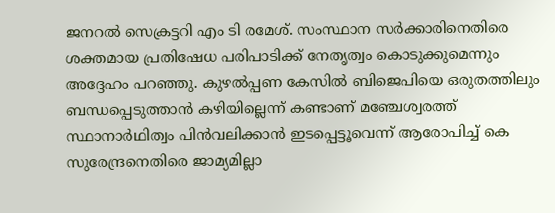ജനറല്‍ സെക്രട്ടറി എം ടി രമേശ്. സംസ്ഥാന സര്‍ക്കാരിനെതിരെ ശക്തമായ പ്രതിഷേധ പരിപാടിക്ക് നേതൃത്വം കൊടുക്കുമെന്നും അദ്ദേഹം പറഞ്ഞു. കുഴല്‍പ്പണ കേസില്‍ ബിജെപിയെ ഒരുതത്തിലും ബന്ധപ്പെടുത്താന്‍ കഴിയില്ലെന്ന് കണ്ടാണ് മഞ്ചേശ്വരത്ത് സ്ഥാനാര്‍ഥിത്വം പിന്‍വലിക്കാന്‍ ഇടപ്പെട്ടൂവെന്ന് ആരോപിച്ച് കെ സുരേന്ദ്രനെതിരെ ജാമ്യമില്ലാ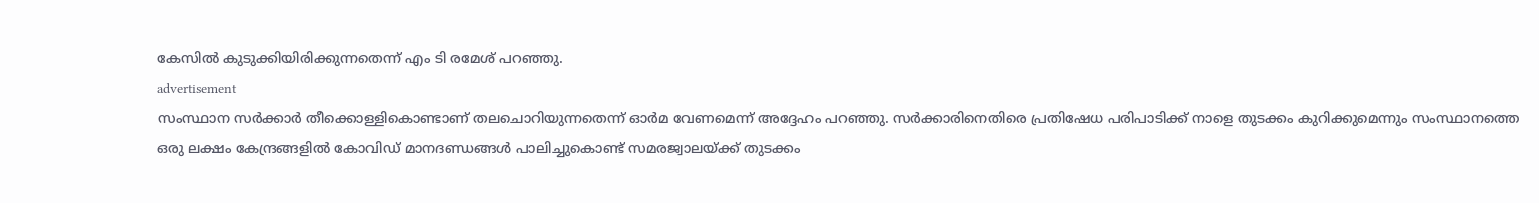കേസില്‍ കുടുക്കിയിരിക്കുന്നതെന്ന് എം ടി രമേശ് പറഞ്ഞു.
advertisement
സംസ്ഥാന സര്‍ക്കാര്‍ തീക്കൊള്ളികൊണ്ടാണ് തലചൊറിയുന്നതെന്ന് ഓര്‍മ വേണമെന്ന് അദ്ദേഹം പറഞ്ഞു. സര്‍ക്കാരിനെതിരെ പ്രതിഷേധ പരിപാടിക്ക് നാളെ തുടക്കം കുറിക്കുമെന്നും സംസ്ഥാനത്തെ ഒരു ലക്ഷം കേന്ദ്രങ്ങളില്‍ കോവിഡ് മാനദണ്ഡങ്ങള്‍ പാലിച്ചുകൊണ്ട് സമരജ്വാലയ്ക്ക് തുടക്കം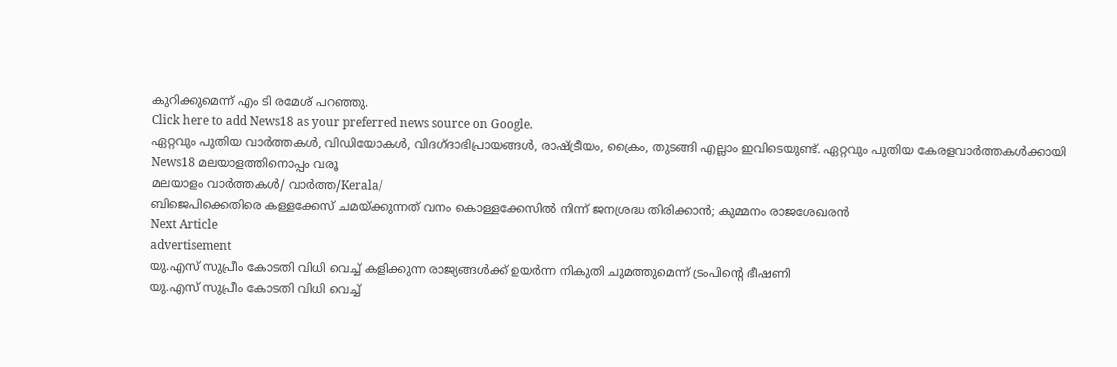കുറിക്കുമെന്ന് എം ടി രമേശ് പറഞ്ഞു.
Click here to add News18 as your preferred news source on Google.
ഏറ്റവും പുതിയ വാർത്തകൾ, വിഡിയോകൾ, വിദഗ്ദാഭിപ്രായങ്ങൾ, രാഷ്ട്രീയം, ക്രൈം, തുടങ്ങി എല്ലാം ഇവിടെയുണ്ട്. ഏറ്റവും പുതിയ കേരളവാർത്തകൾക്കായി News18 മലയാളത്തിനൊപ്പം വരൂ
മലയാളം വാർത്തകൾ/ വാർത്ത/Kerala/
ബിജെപിക്കെതിരെ കള്ളക്കേസ് ചമയ്ക്കുന്നത് വനം കൊള്ളക്കേസില്‍ നിന്ന് ജനശ്രദ്ധ തിരിക്കാന്‍; കുമ്മനം രാജശേഖരന്‍
Next Article
advertisement
യു.എസ് സുപ്രീം കോടതി വിധി വെച്ച് കളിക്കുന്ന രാജ്യങ്ങൾക്ക് ഉയർന്ന നികുതി ചുമത്തുമെന്ന് ട്രംപിന്റെ ഭീഷണി
യു.എസ് സുപ്രീം കോടതി വിധി വെച്ച്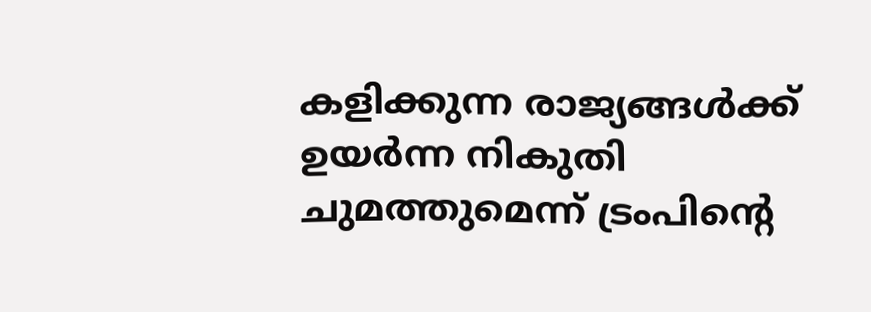കളിക്കുന്ന രാജ്യങ്ങൾക്ക് ഉയർന്ന നികുതി ചുമത്തുമെന്ന് ട്രംപിന്റെ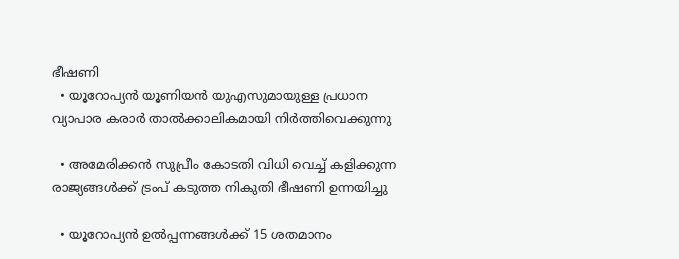ഭീഷണി
  • യൂറോപ്യൻ യൂണിയൻ യുഎസുമായുള്ള പ്രധാന വ്യാപാര കരാർ താൽക്കാലികമായി നിർത്തിവെക്കുന്നു

  • അമേരിക്കൻ സുപ്രീം കോടതി വിധി വെച്ച് കളിക്കുന്ന രാജ്യങ്ങൾക്ക് ട്രംപ് കടുത്ത നികുതി ഭീഷണി ഉന്നയിച്ചു

  • യൂറോപ്യൻ ഉൽപ്പന്നങ്ങൾക്ക് 15 ശതമാനം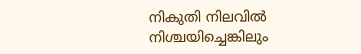നികുതി നിലവിൽ നിശ്ചയിച്ചെങ്കിലും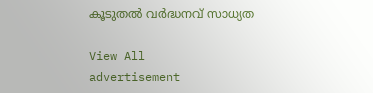കൂടുതൽ വർദ്ധനവ് സാധ്യത

View All
advertisement